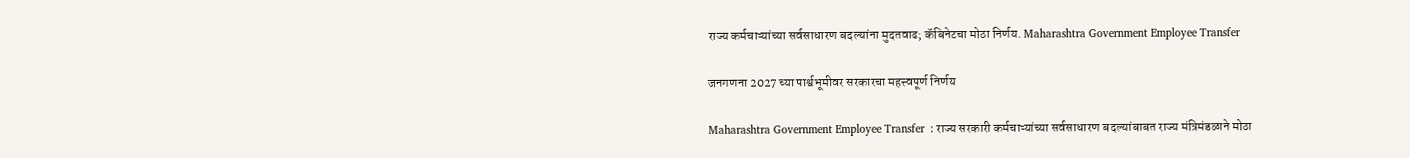राज्य कर्मचाऱ्यांच्या सर्वसाधारण बदल्यांना मुदतवाढ; कॅबिनेटचा मोठा निर्णय. Maharashtra Government Employee Transfer

जनगणना 2027 च्या पार्श्वभूमीवर सरकारचा महत्त्वपूर्ण निर्णय

Maharashtra Government Employee Transfer  : राज्य सरकारी कर्मचाऱ्यांच्या सर्वसाधारण बदल्यांबाबत राज्य मंत्रिमंडळाने मोठा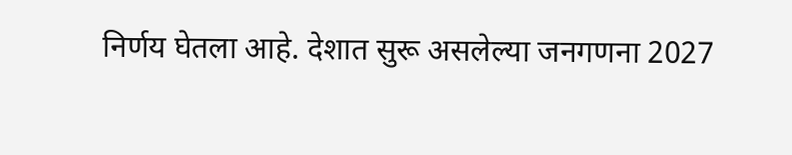निर्णय घेतला आहे. देशात सुरू असलेल्या जनगणना 2027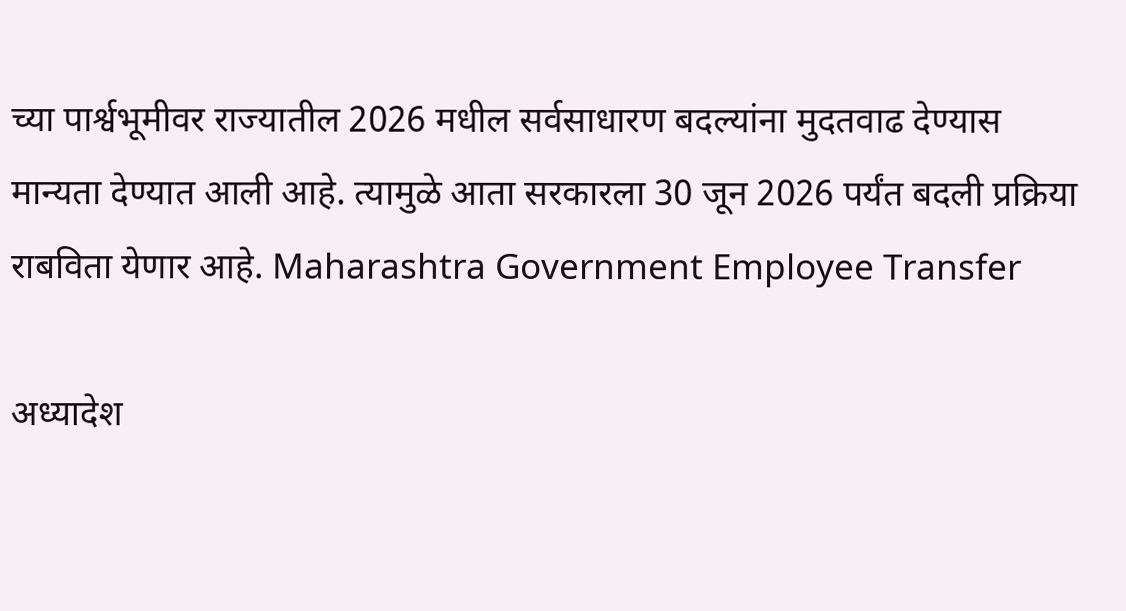च्या पार्श्वभूमीवर राज्यातील 2026 मधील सर्वसाधारण बदल्यांना मुदतवाढ देण्यास मान्यता देण्यात आली आहे. त्यामुळे आता सरकारला 30 जून 2026 पर्यंत बदली प्रक्रिया राबविता येणार आहे. Maharashtra Government Employee Transfer

अध्यादेश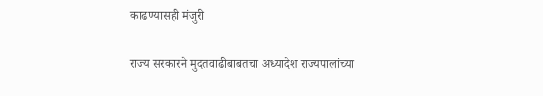काढण्यासही मंजुरी

राज्य सरकारने मुदतवाढीबाबतचा अध्यादेश राज्यपालांच्या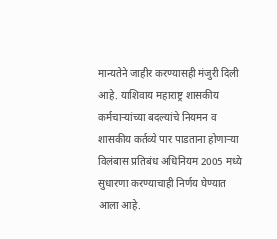मान्यतेने जाहीर करण्यासही मंजुरी दिली आहे. याशिवाय महाराष्ट्र शासकीय कर्मचाऱ्यांच्या बदल्यांचे नियमन व शासकीय कर्तव्ये पार पाडताना होणाऱ्या विलंबास प्रतिबंध अधिनियम 2005 मध्ये सुधारणा करण्याचाही निर्णय घेण्यात आला आहे.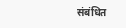संबंधित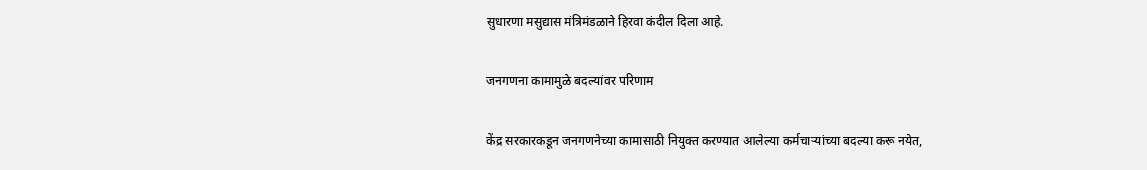सुधारणा मसुद्यास मंत्रिमंडळाने हिरवा कंदील दिला आहे.

जनगणना कामामुळे बदल्यांवर परिणाम

केंद्र सरकारकडून जनगणनेच्या कामासाठी नियुक्त करण्यात आलेल्या कर्मचाऱ्यांच्या बदल्या करू नयेत,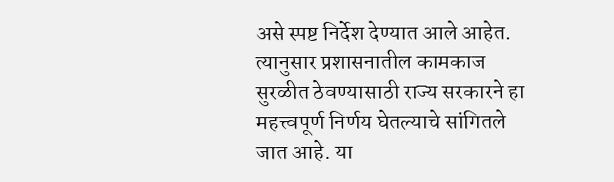असे स्पष्ट निर्देश देण्यात आले आहेत. त्यानुसार प्रशासनातील कामकाज सुरळीत ठेवण्यासाठी राज्य सरकारने हा महत्त्वपूर्ण निर्णय घेतल्याचे सांगितले जात आहे. या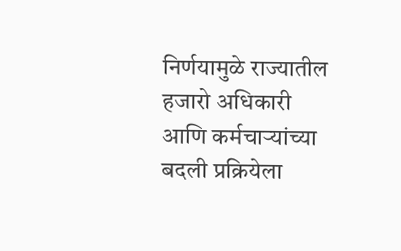निर्णयामुळे राज्यातील हजारो अधिकारी आणि कर्मचाऱ्यांच्या बदली प्रक्रियेला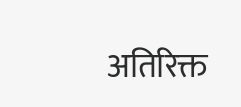अतिरिक्त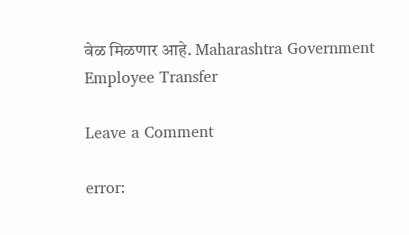वेळ मिळणार आहे. Maharashtra Government Employee Transfer

Leave a Comment

error: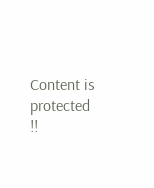Content is protected !!